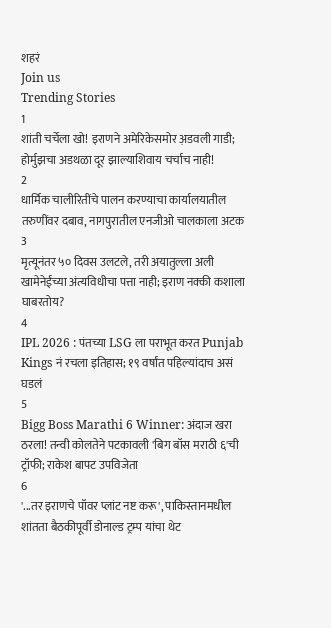शहरं
Join us
Trending Stories
1
शांती चर्चेला खो! इराणने अमेरिकेसमोर अ़डवली गाडी; होर्मुझचा अडथळा दूर झाल्याशिवाय चर्चाच नाही!
2
धार्मिक चालीरितींचे पालन करण्याचा कार्यालयातील तरुणींवर दबाव, नागपुरातील एनजीओ चालकाला अटक
3
मृत्यूनंतर ५० दिवस उलटले, तरी अयातुल्ला अली खामेनेईंच्या अंत्यविधीचा पत्ता नाही; इराण नक्की कशाला घाबरतोय?
4
IPL 2026 : पंतच्या LSG ला पराभूत करत Punjab Kings नं रचला इतिहास; १९ वर्षांत पहिल्यांदाच असं घडलं
5
Bigg Boss Marathi 6 Winner: अंदाज खरा ठरला! तन्वी कोलतेने पटकावली 'बिग बॉस मराठी ६'ची ट्रॉफी; राकेश बापट उपविजेता
6
'...तर इराणचे पॉवर प्लांट नष्ट करू', पाकिस्तानमधील शांतता बैठकीपूर्वी डोनाल्ड ट्रम्प यांचा थेट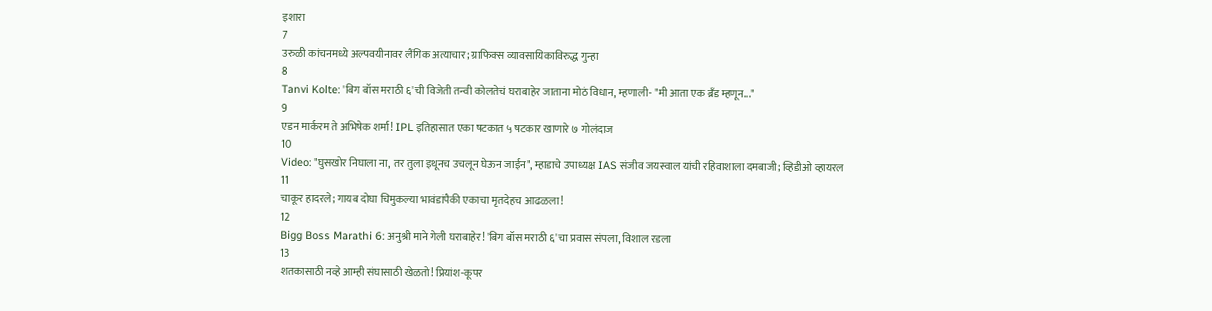इशारा
7
उरुळी कांचनमध्ये अल्पवयीनावर लैंगिक अत्याचार; ग्राफिक्स व्यावसायिकाविरुद्ध गुन्हा
8
Tanvi Kolte: 'बिग बॉस मराठी ६'ची विजेती तन्वी कोलतेचं घराबाहेर जाताना मोठं विधान, म्हणाली- "मी आता एक ब्रँड म्हणून..."
9
एडन मार्करम ते अभिषेक शर्मा! IPL इतिहासात एका षटकात ५ षटकार खाणारे ७ गोलंदाज
10
Video: "घुसखोर निघाला ना, तर तुला इथूनच उचलून घेऊन जाईन", म्हाडाचे उपाध्यक्ष IAS संजीव जयस्वाल यांची रहिवाशाला दमबाजी; व्हिडीओ व्हायरल
11
चाकूर हादरले; गायब दोघा चिमुकल्या भावंडांपैकी एकाचा मृतदेहच आढळला!
12
Bigg Boss Marathi 6: अनुश्री माने गेली घराबाहेर! 'बिग बॉस मराठी ६'चा प्रवास संपला, विशाल रडला
13
शतकासाठी नव्हे आम्ही संघासाठी खेळतो! प्रियांश-कूपर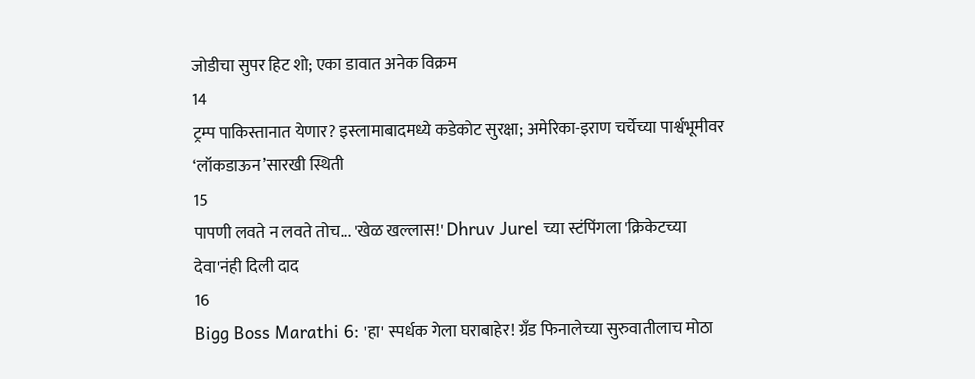जोडीचा सुपर हिट शो; एका डावात अनेक विक्रम
14
ट्रम्प पाकिस्तानात येणार? इस्लामाबादमध्ये कडेकोट सुरक्षा; अमेरिका-इराण चर्चेच्या पार्श्वभूमीवर ‘लॉकडाऊन’सारखी स्थिती
15
पापणी लवते न लवते तोच... 'खेळ खल्लास!' Dhruv Jurel च्या स्टंपिंगला 'क्रिकेटच्या देवा'नंही दिली दाद
16
Bigg Boss Marathi 6: 'हा' स्पर्धक गेला घराबाहेर! ग्रँड फिनालेच्या सुरुवातीलाच मोठा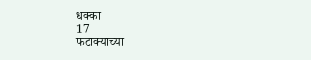धक्का
17
फटाक्याच्या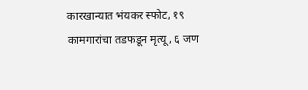कारखान्यात भंयकर स्फोट, १९ कामगारांचा तडफडून मृत्यू, ६ जण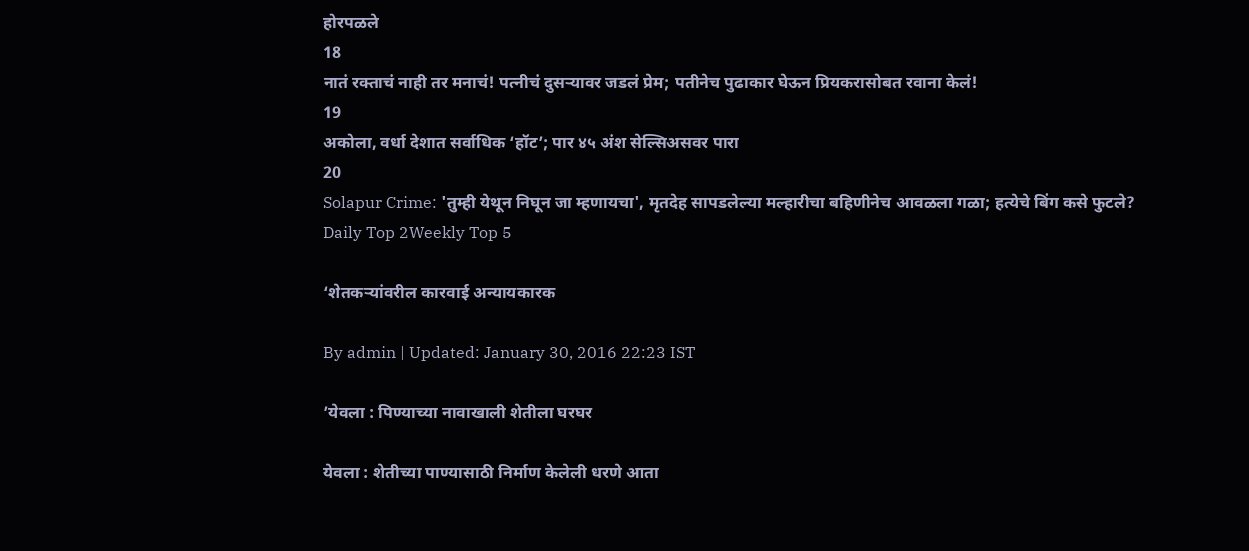होरपळले
18
नातं रक्ताचं नाही तर मनाचं! पत्नीचं दुसऱ्यावर जडलं प्रेम; पतीनेच पुढाकार घेऊन प्रियकरासोबत रवाना केलं!
19
अकोला, वर्धा देशात सर्वाधिक ‘हॉट’; पार ४५ अंश सेल्सिअसवर पारा
20
Solapur Crime: 'तुम्ही येथून निघून जा म्हणायचा', मृतदेह सापडलेल्या मल्हारीचा बहिणीनेच आवळला गळा; हत्येचे बिंग कसे फुटले?
Daily Top 2Weekly Top 5

‘शेतकऱ्यांवरील कारवाई अन्यायकारक

By admin | Updated: January 30, 2016 22:23 IST

’येवला : पिण्याच्या नावाखाली शेतीला घरघर

येवला : शेतीच्या पाण्यासाठी निर्माण केलेली धरणे आता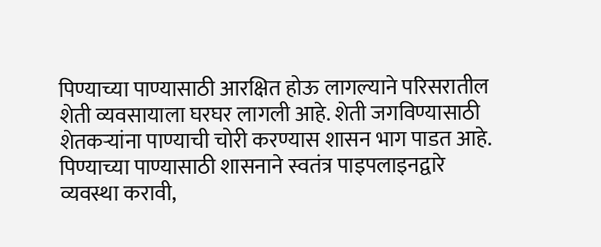पिण्याच्या पाण्यासाठी आरक्षित होऊ लागल्याने परिसरातील शेती व्यवसायाला घरघर लागली आहे. शेती जगविण्यासाठी शेतकऱ्यांना पाण्याची चोरी करण्यास शासन भाग पाडत आहे. पिण्याच्या पाण्यासाठी शासनाने स्वतंत्र पाइपलाइनद्वारे व्यवस्था करावी,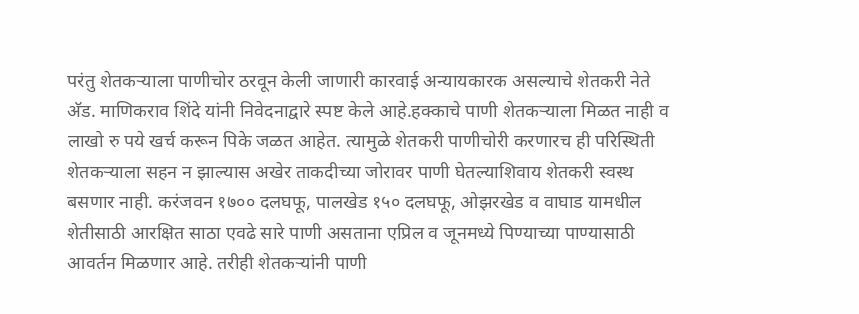परंतु शेतकऱ्याला पाणीचोर ठरवून केली जाणारी कारवाई अन्यायकारक असल्याचे शेतकरी नेते अ‍ॅड. माणिकराव शिंदे यांनी निवेदनाद्वारे स्पष्ट केले आहे.हक्काचे पाणी शेतकऱ्याला मिळत नाही व लाखो रु पये खर्च करून पिके जळत आहेत. त्यामुळे शेतकरी पाणीचोरी करणारच ही परिस्थिती शेतकऱ्याला सहन न झाल्यास अखेर ताकदीच्या जोरावर पाणी घेतल्याशिवाय शेतकरी स्वस्थ बसणार नाही. करंजवन १७०० दलघफू, पालखेड १५० दलघफू, ओझरखेड व वाघाड यामधील शेतीसाठी आरक्षित साठा एवढे सारे पाणी असताना एप्रिल व जूनमध्ये पिण्याच्या पाण्यासाठी आवर्तन मिळणार आहे. तरीही शेतकऱ्यांनी पाणी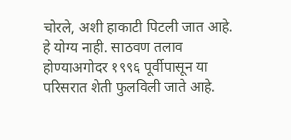चोरले, अशी हाकाटी पिटली जात आहे. हे योग्य नाही. साठवण तलाव होण्याअगोदर १९९६ पूर्वीपासून या परिसरात शेती फुलविली जाते आहे.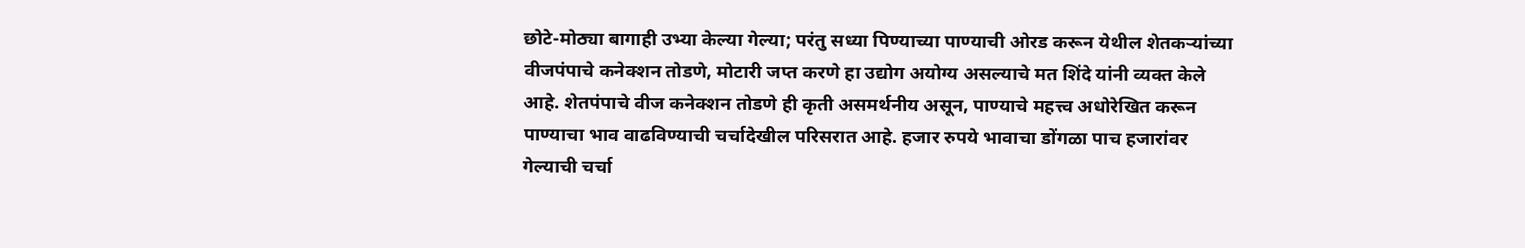छोटे-मोठ्या बागाही उभ्या केल्या गेल्या; परंतु सध्या पिण्याच्या पाण्याची ओरड करून येथील शेतकऱ्यांच्या वीजपंपाचे कनेक्शन तोडणे, मोटारी जप्त करणे हा उद्योग अयोग्य असल्याचे मत शिंदे यांनी व्यक्त केले आहे. शेतपंपाचे वीज कनेक्शन तोडणे ही कृती असमर्थनीय असून, पाण्याचे महत्त्व अधोरेखित करून पाण्याचा भाव वाढविण्याची चर्चादेखील परिसरात आहे. हजार रुपये भावाचा डोंगळा पाच हजारांवर गेल्याची चर्चा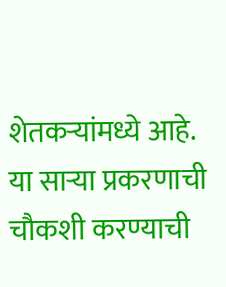शेतकऱ्यांमध्ये आहे. या साऱ्या प्रकरणाची चौकशी करण्याची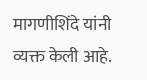मागणीशिंदे यांनी व्यक्त केली आहे.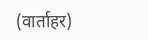(वार्ताहर)